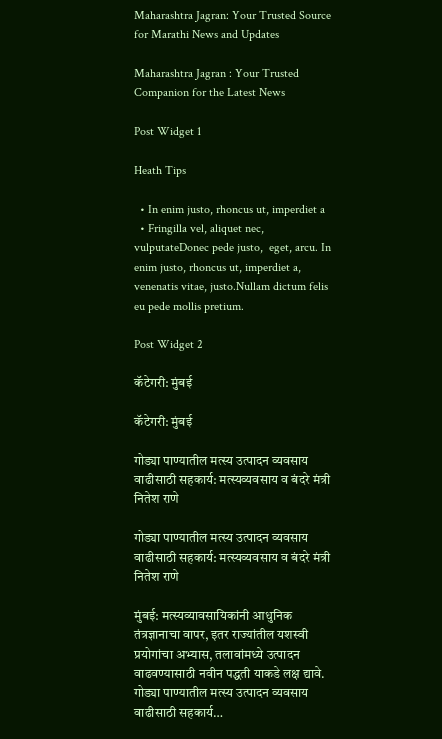Maharashtra Jagran: Your Trusted Source for Marathi News and Updates

Maharashtra Jagran : Your Trusted Companion for the Latest News

Post Widget 1

Heath Tips

  • In enim justo, rhoncus ut, imperdiet a
  • Fringilla vel, aliquet nec, vulputateDonec pede justo,  eget, arcu. In enim justo, rhoncus ut, imperdiet a, venenatis vitae, justo.Nullam dictum felis eu pede mollis pretium.

Post Widget 2

कॅटेगरी: मुंबई

कॅटेगरी: मुंबई

गोड्या पाण्यातील मत्स्य उत्पादन व्यवसाय वाढीसाठी सहकार्य: मत्स्यव्यवसाय व बंदरे मंत्री नितेश राणे

गोड्या पाण्यातील मत्स्य उत्पादन व्यवसाय वाढीसाठी सहकार्य: मत्स्यव्यवसाय व बंदरे मंत्री नितेश राणे

मुंबई: मत्स्यव्यावसायिकांनी आधुनिक तंत्रज्ञानाचा वापर, इतर राज्यांतील यशस्वी प्रयोगांचा अभ्यास, तलावांमध्ये उत्पादन वाढवण्यासाठी नवीन पद्धती याकडे लक्ष द्यावे. गोड्या पाण्यातील मत्स्य उत्पादन व्यवसाय वाढीसाठी सहकार्य…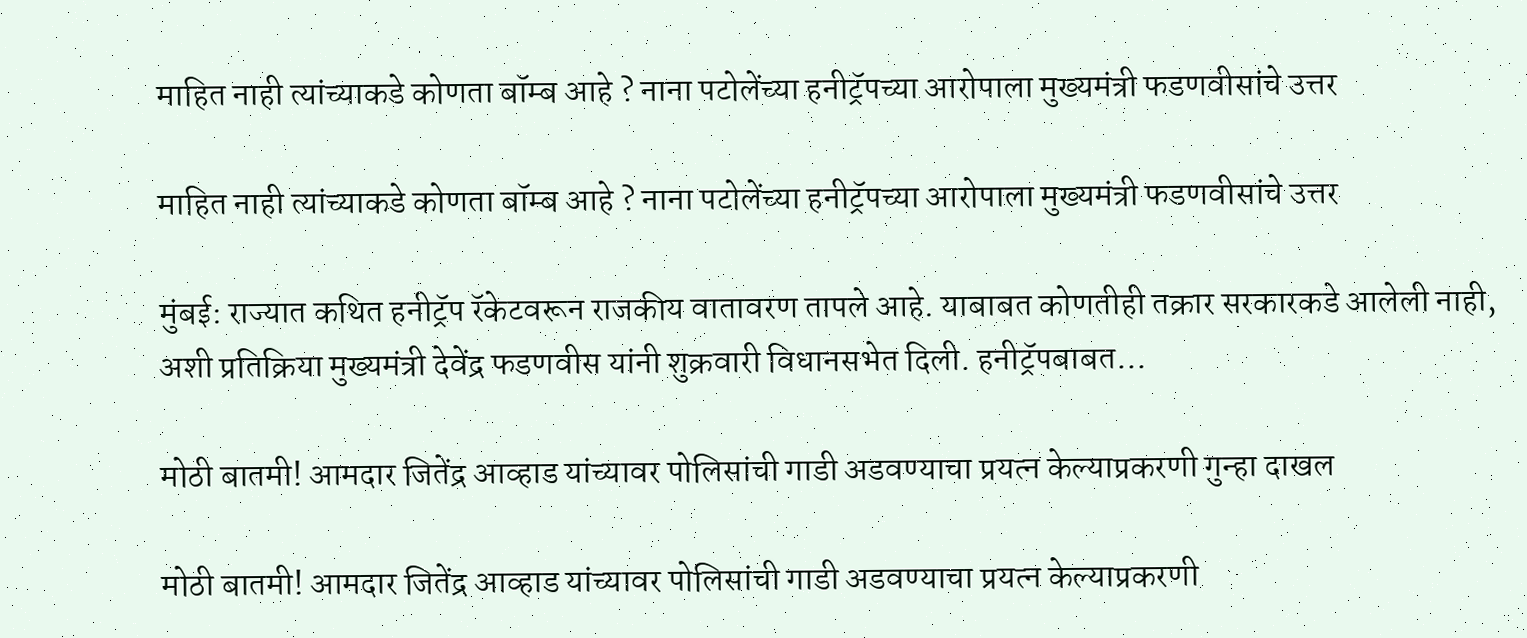माहित नाही त्यांच्याकडे कोणता बॉम्ब आहे ? नाना पटोलेंच्या हनीट्रॅपच्या आरोपाला मुख्यमंत्री फडणवीसांचे उत्तर

माहित नाही त्यांच्याकडे कोणता बॉम्ब आहे ? नाना पटोलेंच्या हनीट्रॅपच्या आरोपाला मुख्यमंत्री फडणवीसांचे उत्तर

मुंबई: राज्यात कथित हनीट्रॅप रॅकेटवरून राजकीय वातावरण तापले आहे. याबाबत कोणतीही तक्रार सरकारकडे आलेली नाही, अशी प्रतिक्रिया मुख्यमंत्री देवेंद्र फडणवीस यांनी शुक्रवारी विधानसभेत दिली. हनीट्रॅपबाबत…

मोठी बातमी! आमदार जितेंद्र आव्हाड यांच्यावर पोलिसांची गाडी अडवण्याचा प्रयत्न केल्याप्रकरणी गुन्हा दाखल

मोठी बातमी! आमदार जितेंद्र आव्हाड यांच्यावर पोलिसांची गाडी अडवण्याचा प्रयत्न केल्याप्रकरणी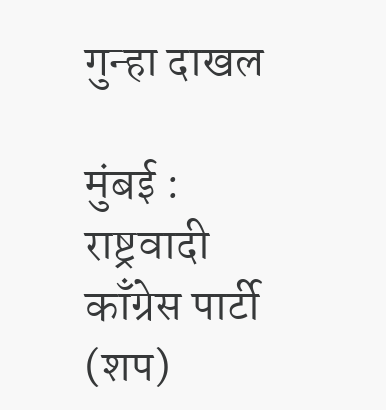गुन्हा दाखल

मुंबई : राष्ट्रवादी काँग्रेस पार्टी (शप)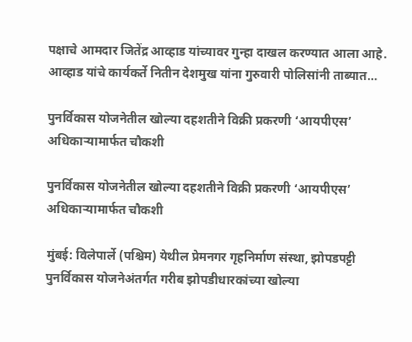पक्षाचे आमदार जितेंद्र आव्हाड यांच्यावर गुन्हा दाखल करण्यात आला आहे. आव्हाड यांचे कार्यकर्ते नितीन देशमुख यांना गुरुवारी पोलिसांनी ताब्यात…

पुनर्विकास योजनेतील खोल्या दहशतीने विक्री प्रकरणी ‘आयपीएस’ अधिकाऱ्यामार्फत चौकशी

पुनर्विकास योजनेतील खोल्या दहशतीने विक्री प्रकरणी ‘आयपीएस’ अधिकाऱ्यामार्फत चौकशी

मुंबई: विलेपार्ले (पश्चिम) येथील प्रेमनगर गृहनिर्माण संस्था, झोपडपट्टी पुनर्विकास योजनेअंतर्गत गरीब झोपडीधारकांच्या खोल्या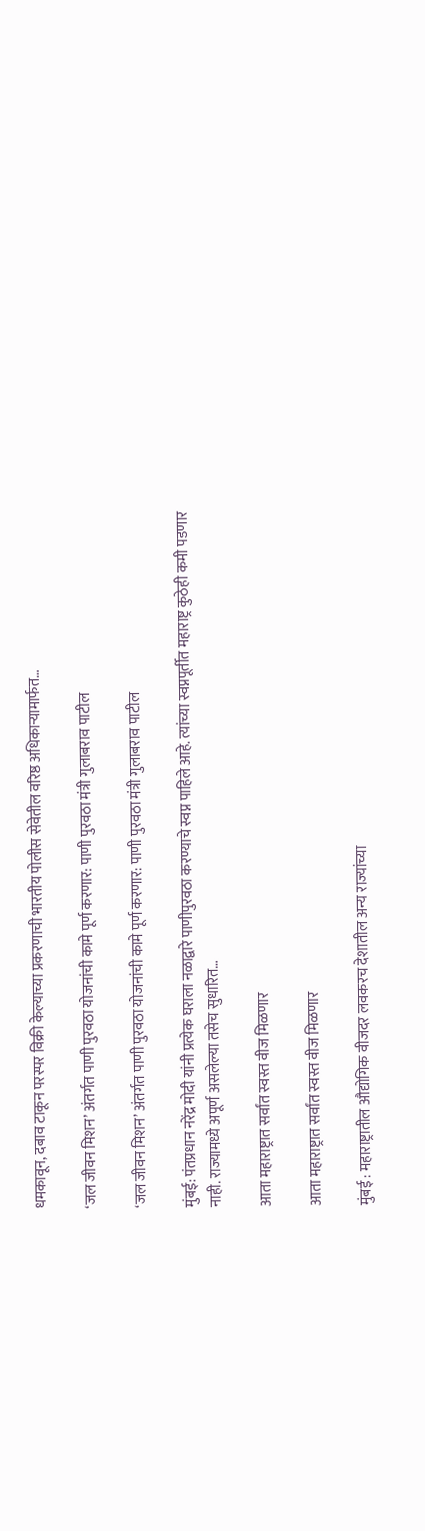धमकावून, दबाव टाकून परस्पर विक्री केल्याच्या प्रकरणाची भारतीय पोलीस सेवेतील वरिष्ठ अधिकाऱ्यामार्फत…

‘जल जीवन मिशन’ अंतर्गत पाणी पुरवठा योजनांची कामे पूर्ण करणार: पाणी पुरवठा मंत्री गुलाबराव पाटील

‘जल जीवन मिशन’ अंतर्गत पाणी पुरवठा योजनांची कामे पूर्ण करणार: पाणी पुरवठा मंत्री गुलाबराव पाटील

मुंबई: पंतप्रधान नरेंद्र मोदी यांनी प्रत्येक घराला नळाद्वारे पाणीपुरवठा करण्याचे स्वप्न पाहिले आहे. त्यांच्या स्वप्नपूर्तीत महाराष्ट्र कुठेही कमी पडणार नाही. राज्यामध्ये अपूर्ण असलेल्या तसेच सुधारित…

आता महाराष्ट्रात सर्वांत स्वस्त वीज मिळणार

आता महाराष्ट्रात सर्वांत स्वस्त वीज मिळणार

मुंबई : महाराष्ट्रातील औद्योगिक वीजदर लवकरच देशातील अन्य राज्यांच्या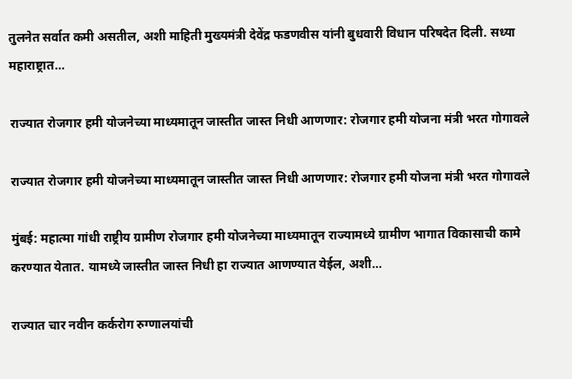तुलनेत सर्वात कमी असतील, अशी माहिती मुख्यमंत्री देवेंद्र फडणवीस यांनी बुधवारी विधान परिषदेत दिली. सध्या महाराष्ट्रात…

राज्यात रोजगार हमी योजनेच्या माध्यमातून जास्तीत जास्त निधी आणणार: रोजगार हमी योजना मंत्री भरत गोगावले

राज्यात रोजगार हमी योजनेच्या माध्यमातून जास्तीत जास्त निधी आणणार: रोजगार हमी योजना मंत्री भरत गोगावले

मुंबई: महात्मा गांधी राष्ट्रीय ग्रामीण रोजगार हमी योजनेच्या माध्यमातून राज्यामध्ये ग्रामीण भागात विकासाची कामे करण्यात येतात. यामध्ये जास्तीत जास्त निधी हा राज्यात आणण्यात येईल, अशी…

राज्यात चार नवीन कर्करोग रुग्णालयांची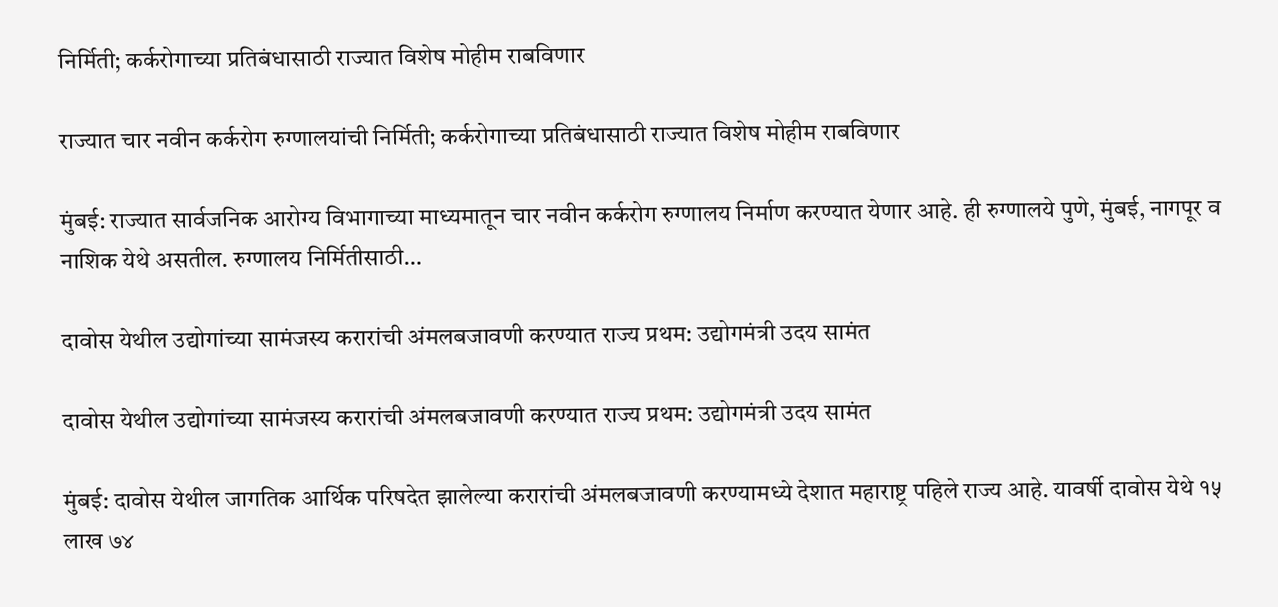निर्मिती; कर्करोगाच्या प्रतिबंधासाठी राज्यात विशेष मोहीम राबविणार

राज्यात चार नवीन कर्करोग रुग्णालयांची निर्मिती; कर्करोगाच्या प्रतिबंधासाठी राज्यात विशेष मोहीम राबविणार

मुंबई: राज्यात सार्वजनिक आरोग्य विभागाच्या माध्यमातून चार नवीन कर्करोग रुग्णालय निर्माण करण्यात येणार आहे. ही रुग्णालये पुणे, मुंबई, नागपूर व नाशिक येथे असतील. रुग्णालय निर्मितीसाठी…

दावोस येथील उद्योगांच्या सामंजस्य करारांची अंमलबजावणी करण्यात राज्य प्रथम: उद्योगमंत्री उदय सामंत

दावोस येथील उद्योगांच्या सामंजस्य करारांची अंमलबजावणी करण्यात राज्य प्रथम: उद्योगमंत्री उदय सामंत

मुंबई: दावोस येथील जागतिक आर्थिक परिषदेत झालेल्या करारांची अंमलबजावणी करण्यामध्ये देशात महाराष्ट्र पहिले राज्य आहे. यावर्षी दावोस येथे १५ लाख ७४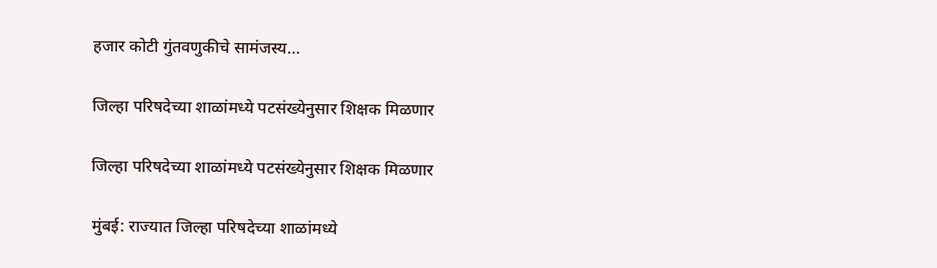हजार कोटी गुंतवणुकीचे सामंजस्य…

जिल्हा परिषदेच्या शाळांमध्ये पटसंख्येनुसार शिक्षक मिळणार

जिल्हा परिषदेच्या शाळांमध्ये पटसंख्येनुसार शिक्षक मिळणार

मुंबई: राज्यात जिल्हा परिषदेच्या शाळांमध्ये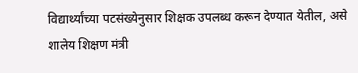विद्यार्थ्यांच्या पटसंख्येनुसार शिक्षक उपलब्ध करून देण्यात येतील, असे शालेय शिक्षण मंत्री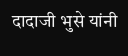दादाजी भुसे यांनी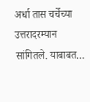अर्धा तास चर्चेच्या उत्तरादरम्यान सांगितले. याबाबत…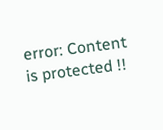error: Content is protected !!